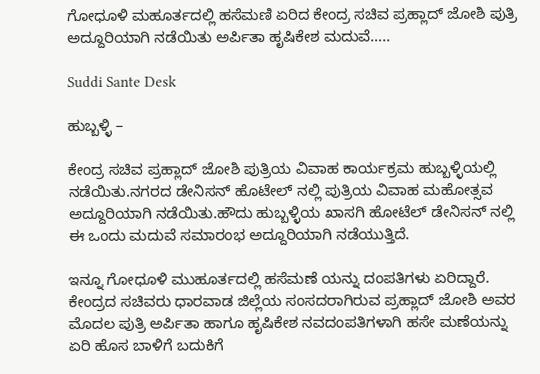ಗೋಧೂಳಿ ಮಹೂರ್ತದಲ್ಲಿ ಹಸೆಮಣಿ ಏರಿದ ಕೇಂದ್ರ ಸಚಿವ ಪ್ರಹ್ಲಾದ್ ಜೋಶಿ ಪುತ್ರಿ ಅದ್ದೂರಿಯಾಗಿ ನಡೆಯಿತು ಅರ್ಪಿತಾ ಹೃಷಿಕೇಶ ಮದುವೆ…..

Suddi Sante Desk

ಹುಬ್ಬಳ್ಳಿ –

ಕೇಂದ್ರ ಸಚಿವ ಪ್ರಹ್ಲಾದ್ ಜೋಶಿ ಪುತ್ರಿಯ ವಿವಾಹ ಕಾರ್ಯಕ್ರಮ ಹುಬ್ಬಳ್ಳಿಯಲ್ಲಿ ನಡೆಯಿತು.ನಗರದ ಡೇನಿಸನ್ ಹೊಟೇಲ್ ನಲ್ಲಿ ಪುತ್ರಿಯ ವಿವಾಹ ಮಹೋತ್ಸವ ಅದ್ದೂರಿಯಾಗಿ ನಡೆಯಿತು.ಹೌದು ಹುಬ್ಬಳ್ಳಿಯ ಖಾಸಗಿ ಹೋಟೆಲ್ ಡೇನಿಸನ್ ನಲ್ಲಿ ಈ ಒಂದು ಮದುವೆ ಸಮಾರಂಭ ಅದ್ದೂರಿಯಾಗಿ ನಡೆಯುತ್ತಿದೆ.

ಇನ್ನೂ ಗೋಧೂಳಿ ಮುಹೂರ್ತದಲ್ಲಿ ಹಸೆಮಣೆ ಯನ್ನು ದಂಪತಿಗಳು ಏರಿದ್ದಾರೆ. ಕೇಂದ್ರದ ಸಚಿವರು ಧಾರವಾಡ ಜಿಲ್ಲೆಯ ಸಂಸದರಾಗಿರುವ ಪ್ರಹ್ಲಾದ್ ಜೋಶಿ ಅವರ ಮೊದಲ ಪುತ್ರಿ ಅರ್ಪಿತಾ ಹಾಗೂ ಹೃಷಿಕೇಶ ನವದಂಪತಿಗಳಾಗಿ ಹಸೇ ಮಣೆಯನ್ನು ಏರಿ ಹೊಸ ಬಾಳಿಗೆ ಬದುಕಿಗೆ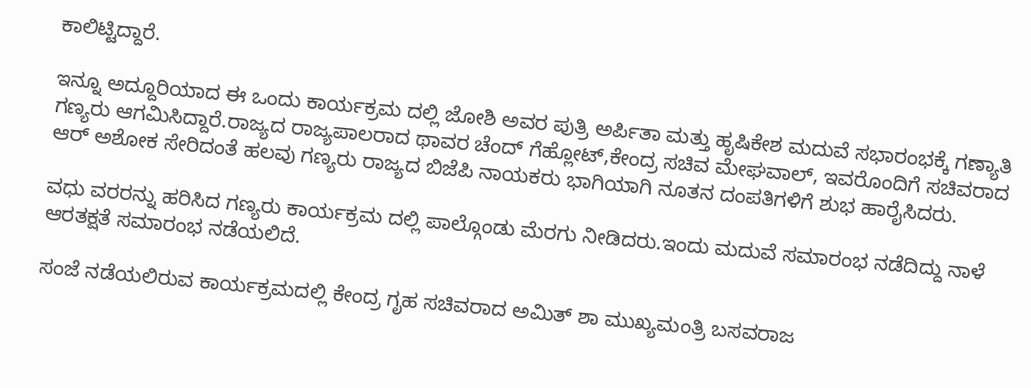ಕಾಲಿಟ್ಟಿದ್ದಾರೆ.

ಇನ್ನೂ ಅದ್ದೂರಿಯಾದ ಈ ಒಂದು ಕಾರ್ಯಕ್ರಮ ದಲ್ಲಿ ಜೋಶಿ ಅವರ ಪುತ್ರಿ ಅರ್ಪಿತಾ ಮತ್ತು ಹೃಷಿಕೇಶ ಮದುವೆ ಸಭಾರಂಭಕ್ಕೆ ಗಣ್ಯಾತಿ ಗಣ್ಯರು ಆಗಮಿಸಿದ್ದಾರೆ.ರಾಜ್ಯದ ರಾಜ್ಯಪಾಲರಾದ ಥಾವರ ಚೆಂದ್ ಗೆಹ್ಲೋಟ್,ಕೇಂದ್ರ ಸಚಿವ ಮೇಘವಾಲ್, ಇವರೊಂದಿಗೆ ಸಚಿವರಾದ ಆರ್ ಅಶೋಕ ಸೇರಿದಂತೆ ಹಲವು ಗಣ್ಯರು ರಾಜ್ಯದ ಬಿಜೆಪಿ ನಾಯಕರು ಭಾಗಿಯಾಗಿ ನೂತನ ದಂಪತಿಗಳಿಗೆ ಶುಭ ಹಾರೈಸಿದರು.

ವಧು ವರರನ್ನು ಹರಿಸಿದ ಗಣ್ಯರು ಕಾರ್ಯಕ್ರಮ ದಲ್ಲಿ ಪಾಲ್ಗೊಂಡು ಮೆರಗು ನೀಡಿದರು.ಇಂದು ಮದುವೆ ಸಮಾರಂಭ ನಡೆದಿದ್ದು ನಾಳೆ ಆರತಕ್ಷತೆ ಸಮಾರಂಭ ನಡೆಯಲಿದೆ.

ಸಂಜೆ ನಡೆಯಲಿರುವ ಕಾರ್ಯಕ್ರಮದಲ್ಲಿ ಕೇಂದ್ರ ಗೃಹ ಸಚಿವರಾದ ಅಮಿತ್ ಶಾ ಮುಖ್ಯಮಂತ್ರಿ ಬಸವರಾಜ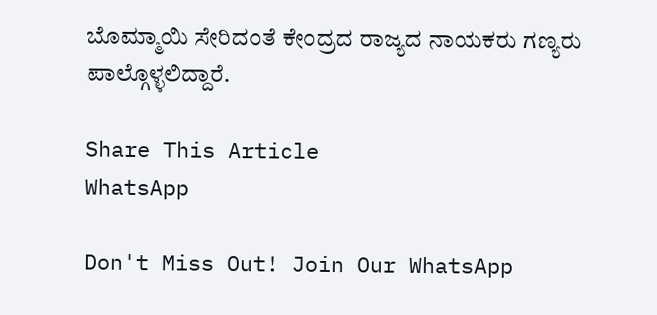ಬೊಮ್ಮಾಯಿ ಸೇರಿದಂತೆ ಕೇಂದ್ರದ ರಾಜ್ಯದ ನಾಯಕರು ಗಣ್ಯರು ಪಾಲ್ಗೊಳ್ಳಲಿದ್ದಾರೆ.

Share This Article
WhatsApp

Don't Miss Out! Join Our WhatsApp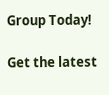Group Today!

Get the latest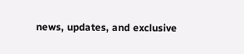news, updates, and exclusive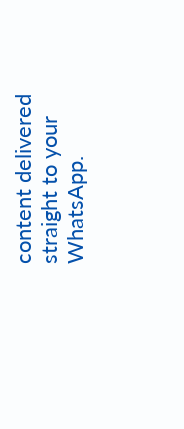content delivered straight to your WhatsApp.